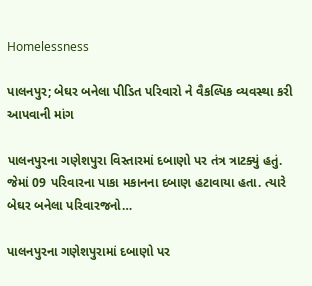Homelessness

પાલનપુર; બેઘર બનેલા પીડિત પરિવારો ને વૈકલ્પિક વ્યવસ્થા કરી આપવાની માંગ

પાલનપુરના ગણેશપુરા વિસ્તારમાં દબાણો પર તંત્ર ત્રાટક્યું હતું. જેમાં 09 પરિવારના પાકા મકાનના દબાણ હટાવાયા હતા. ત્યારે બેઘર બનેલા પરિવારજનો…

પાલનપુરના ગણેશપુરામાં દબાણો પર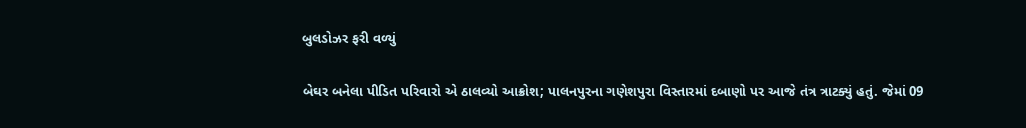બુલડોઝર ફરી વળ્યું

બેઘર બનેલા પીડિત પરિવારો એ ઠાલવ્યો આક્રોશ; પાલનપુરના ગણેશપુરા વિસ્તારમાં દબાણો પર આજે તંત્ર ત્રાટક્યું હતું. જેમાં 09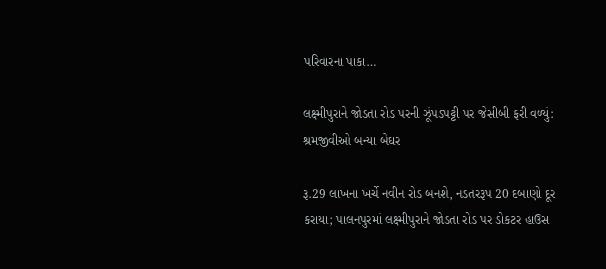પરિવારના પાકા…

લક્ષ્મીપુરાને જોડતા રોડ પરની ઝૂંપડપટ્ટી પર જેસીબી ફરી વળ્યું: શ્રમજીવીઓ બન્યા બેઘર

રૂ.29 લાખના ખર્ચે નવીન રોડ બનશે, નડતરરૂપ 20 દબાણો દૂર કરાયા; પાલનપુરમાં લક્ષ્મીપુરાને જોડતા રોડ પર ડોકટર હાઉસ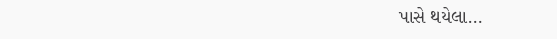પાસે થયેલા…